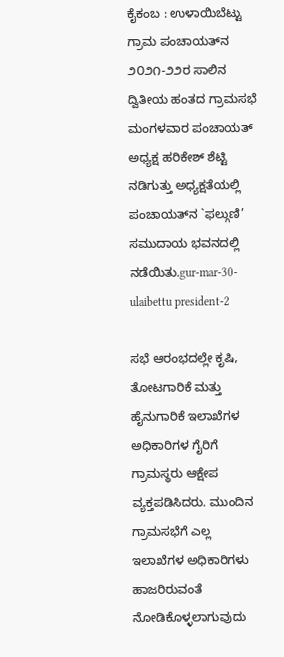ಕೈಕಂಬ : ಉಳಾಯಿಬೆಟ್ಟು ಗ್ರಾಮ ಪಂಚಾಯತ್‌ನ ೨೦೨೧-೨೨ರ ಸಾಲಿನ ದ್ವಿತೀಯ ಹಂತದ ಗ್ರಾಮಸಭೆ ಮಂಗಳವಾರ ಪಂಚಾಯತ್ ಅಧ್ಯಕ್ಷ ಹರಿಕೇಶ್ ಶೆಟ್ಟಿ ನಡಿಗುತ್ತು ಅಧ್ಯಕ್ಷತೆಯಲ್ಲಿ ಪಂಚಾಯತ್‌ನ `ಫಲ್ಗುಣಿ’ ಸಮುದಾಯ ಭವನದಲ್ಲಿ ನಡೆಯಿತು.gur-mar-30-ulaibettu president-2

ಸಭೆ ಆರಂಭದಲ್ಲೇ ಕೃಷಿ, ತೋಟಗಾರಿಕೆ ಮತ್ತು ಹೈನುಗಾರಿಕೆ ಇಲಾಖೆಗಳ ಅಧಿಕಾರಿಗಳ ಗೈರಿಗೆ ಗ್ರಾಮಸ್ಥರು ಆಕ್ಷೇಪ ವ್ಯಕ್ತಪಡಿಸಿದರು. ಮುಂದಿನ ಗ್ರಾಮಸಭೆಗೆ ಎಲ್ಲ ಇಲಾಖೆಗಳ ಅಧಿಕಾರಿಗಳು ಹಾಜರಿರುವಂತೆ ನೋಡಿಕೊಳ್ಳಲಾಗುವುದು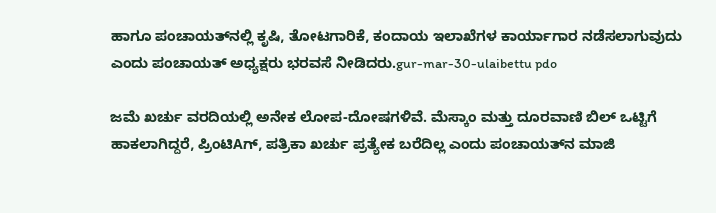ಹಾಗೂ ಪಂಚಾಯತ್‌ನಲ್ಲಿ ಕೃಷಿ, ತೋಟಗಾರಿಕೆ, ಕಂದಾಯ ಇಲಾಖೆಗಳ ಕಾರ್ಯಾಗಾರ ನಡೆಸಲಾಗುವುದು ಎಂದು ಪಂಚಾಯತ್ ಅಧ್ಯಕ್ಷರು ಭರವಸೆ ನೀಡಿದರು.gur-mar-30-ulaibettu pdo

ಜಮೆ ಖರ್ಚು ವರದಿಯಲ್ಲಿ ಅನೇಕ ಲೋಪ-ದೋಷಗಳಿವೆ. ಮೆಸ್ಕಾಂ ಮತ್ತು ದೂರವಾಣಿ ಬಿಲ್ ಒಟ್ಟಿಗೆ ಹಾಕಲಾಗಿದ್ದರೆ, ಪ್ರಿಂಟಿAಗ್, ಪತ್ರಿಕಾ ಖರ್ಚು ಪ್ರತ್ಯೇಕ ಬರೆದಿಲ್ಲ ಎಂದು ಪಂಚಾಯತ್‌ನ ಮಾಜಿ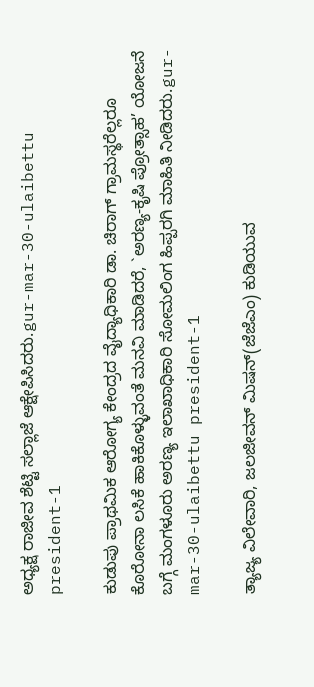ಅಧ್ಯಕ್ಷ ರಾಜೀವ ಶೆಟ್ಟಿ ಸಲ್ಲಾಜೆ ಆಕ್ಷೇಪಿಸಿದರು.gur-mar-30-ulaibettu president-1

ಕುಡುಪು ಪ್ರಾಥಮಿಕ ಆರೋಗ್ಯ ಕೇಂದ್ರದ ವೈದ್ಯಾಧಿಕಾರಿ ಡಾ. ಚಿರಾಗ್ ಗ್ರಾಮಸ್ಥರೆಲ್ಲರೂ ಕೊರೋನಾ ಲಸಿಕೆ ಹಾಕಿಕೊಳ್ಳುವಂತೆ ಮನವಿ ಮಾಡಿದರೆ, `ಅರಣ್ಯ-ಕೃಷಿ ಪ್ರೋತ್ಸಾಹ’ ಯೋಜನೆ ಬಗ್ಗೆ ಮಂಗಳೂರು ಅರಣ್ಯ ಇಲಾಖಾಧಿಕಾರಿ ಸೋಮಲಿಂಗ ಹಿಪ್ಪರಗಿ ಮಾಹಿತಿ ನೀಡಿದರು.gur-mar-30-ulaibettu president-1

ತ್ಯಾಜ್ಯ ವಿಲೇವಾರಿ, ಜಲಜೀವನ್ ಮಿಷನ್(ಜೆಜೆಎಂ) ಕುಡಿಯುವ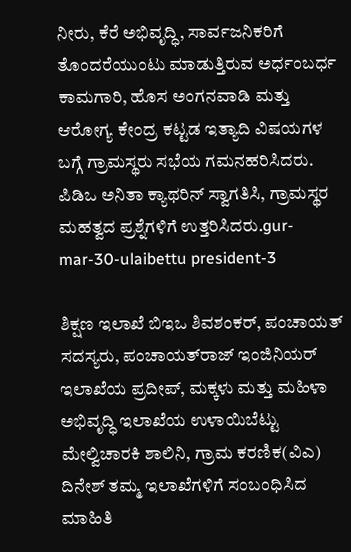ನೀರು, ಕೆರೆ ಅಭಿವೃದ್ಧಿ, ಸಾರ್ವಜನಿಕರಿಗೆ ತೊಂದರೆಯುಂಟು ಮಾಡುತ್ತಿರುವ ಅರ್ಧಂಬರ್ಧ ಕಾಮಗಾರಿ, ಹೊಸ ಅಂಗನವಾಡಿ ಮತ್ತು ಆರೋಗ್ಯ ಕೇಂದ್ರ ಕಟ್ಟಡ ಇತ್ಯಾದಿ ವಿಷಯಗಳ ಬಗ್ಗೆ ಗ್ರಾಮಸ್ಥರು ಸಭೆಯ ಗಮನಹರಿಸಿದರು. ಪಿಡಿಒ ಅನಿತಾ ಕ್ಯಾಥರಿನ್ ಸ್ವಾಗತಿಸಿ, ಗ್ರಾಮಸ್ಥರ ಮಹತ್ವದ ಪ್ರಶ್ನೆಗಳಿಗೆ ಉತ್ತರಿಸಿದರು.gur-mar-30-ulaibettu president-3

ಶಿಕ್ಷಣ ಇಲಾಖೆ ಬಿಇಒ ಶಿವಶಂಕರ್, ಪಂಚಾಯತ್ ಸದಸ್ಯರು, ಪಂಚಾಯತ್‌ರಾಜ್ ಇಂಜಿನಿಯರ್ ಇಲಾಖೆಯ ಪ್ರದೀಪ್, ಮಕ್ಕಳು ಮತ್ತು ಮಹಿಳಾ ಅಭಿವೃದ್ಧಿ ಇಲಾಖೆಯ ಉಳಾಯಿಬೆಟ್ಟು ಮೇಲ್ವಿಚಾರಕಿ ಶಾಲಿನಿ, ಗ್ರಾಮ ಕರಣಿಕ(ವಿಎ) ದಿನೇಶ್ ತಮ್ಮ ಇಲಾಖೆಗಳಿಗೆ ಸಂಬಂಧಿಸಿದ ಮಾಹಿತಿ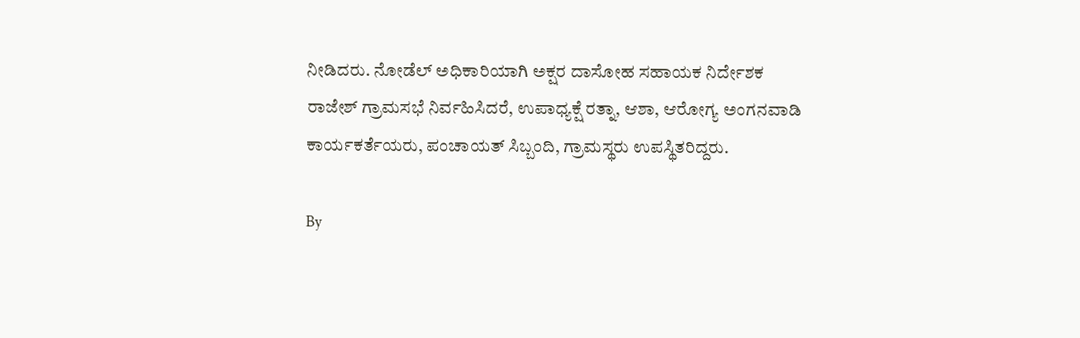ನೀಡಿದರು. ನೋಡೆಲ್ ಅಧಿಕಾರಿಯಾಗಿ ಅಕ್ಷರ ದಾಸೋಹ ಸಹಾಯಕ ನಿರ್ದೇಶಕ ರಾಜೇಶ್ ಗ್ರಾಮಸಭೆ ನಿರ್ವಹಿಸಿದರೆ, ಉಪಾಧ್ಯಕ್ಷೆ ರತ್ನಾ, ಆಶಾ, ಆರೋಗ್ಯ ಅಂಗನವಾಡಿ ಕಾರ್ಯಕರ್ತೆಯರು, ಪಂಚಾಯತ್ ಸಿಬ್ಬಂದಿ, ಗ್ರಾಮಸ್ಥರು ಉಪಸ್ಥಿತರಿದ್ದರು.

By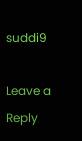suddi9

Leave a Reply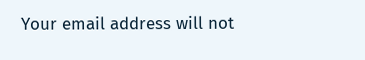Your email address will not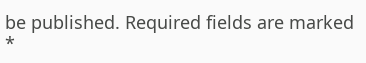be published. Required fields are marked *